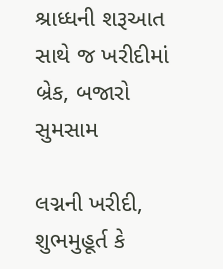શ્રાધ્ધની શરૂઆત સાથે જ ખરીદીમાં બ્રેક, બજારો સુમસામ

લગ્નની ખરીદી, શુભમુહૂર્ત કે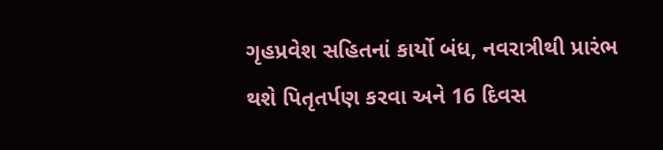ગૃહપ્રવેશ સહિતનાં કાર્યો બંધ, નવરાત્રીથી પ્રારંભ થશે પિતૃતર્પણ કરવા અને 16 દિવસ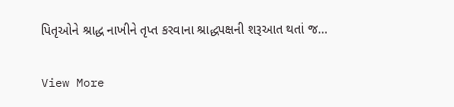પિતૃઓને શ્રાદ્ધ નાખીને તૃપ્ત કરવાના શ્રાદ્ધપક્ષની શરૂઆત થતાં જ…

View More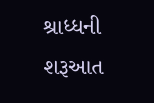શ્રાધ્ધની શરૂઆત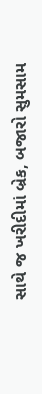સાથે જ ખરીદીમાં બ્રેક, બજારો સુમસામ